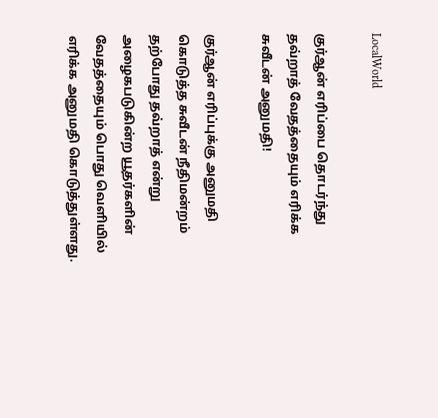LocalWorld

குர்ஆன் எரிப்பை தொடர்ந்து தவ்றாத் வேதத்தையும் எரிக்க சுவீடன் அனுமதி!

குர்ஆன் எரிப்புக்கு அனுமதி கொடுத்த சுவீடன் நீதிமன்றம் தற்போது தவ்றாத் என்று அழைகபடுகின்ற யூதர்களின் வேதத்தையும் பொது வெளியில் எரிக்க அனுமதி கொடுத்துள்ளது.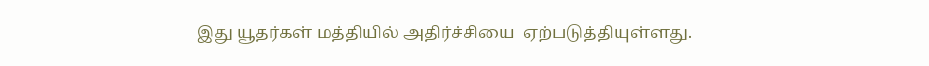இது யூதர்கள் மத்தியில் அதிர்ச்சியை  ஏற்படுத்தியுள்ளது.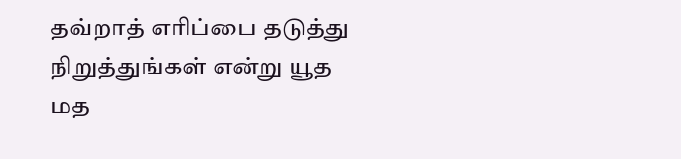தவ்றாத் எரிப்பை தடுத்து நிறுத்துங்கள் என்று யூத மத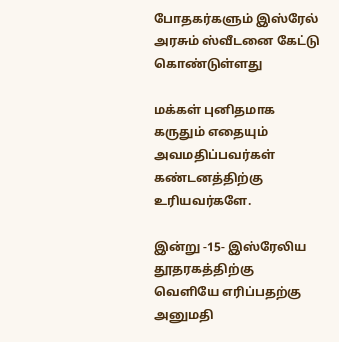போதகர்களும் இஸ்ரேல் அரசும் ஸ்வீடனை கேட்டு கொண்டுள்ளது

மக்கள் புனிதமாக கருதும் எதையும் அவமதிப்பவர்கள் கண்டனத்திற்கு உரியவர்களே.

இன்று -15- இஸ்ரேலிய தூதரகத்திற்கு வெளியே எரிப்பதற்கு அனுமதி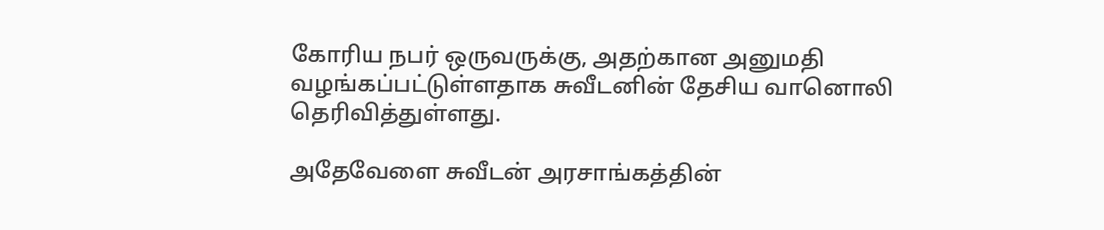கோரிய நபர் ஒருவருக்கு, அதற்கான அனுமதி வழங்கப்பட்டுள்ளதாக சுவீடனின் தேசிய வானொலி தெரிவித்துள்ளது.

அதேவேளை சுவீடன் அரசாங்கத்தின்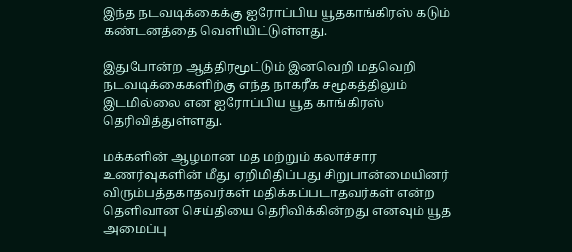இந்த நடவடிக்கைக்கு ஐரோப்பிய யூதகாங்கிரஸ் கடும் கண்டனத்தை வெளியிட்டுள்ளது.

இதுபோன்ற ஆத்திரமூட்டும் இனவெறி மதவெறி நடவடிக்கைகளிற்கு எந்த நாகரீக சமூகத்திலும் இடமில்லை என ஐரோப்பிய யூத காங்கிரஸ் தெரிவித்துள்ளது.

மக்களின் ஆழமான மத மற்றும் கலாச்சார உணர்வுகளின் மீது ஏறிமிதிப்பது சிறுபான்மையினர் விரும்பத்தகாதவர்கள் மதிக்கப்படாதவர்கள் என்ற தெளிவான செய்தியை தெரிவிக்கின்றது எனவும் யூத அமைப்பு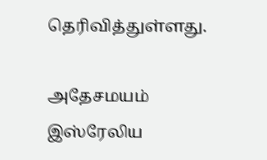தெரிவித்துள்ளது.

அதேசமயம் இஸ்ரேலிய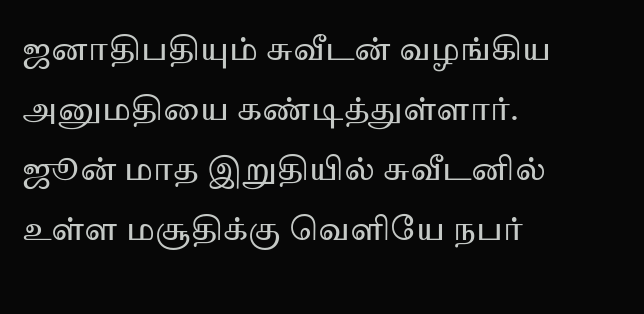ஜனாதிபதியும் சுவீடன் வழங்கிய அனுமதியை கண்டித்துள்ளார். ஜூன் மாத இறுதியில் சுவீடனில் உள்ள மசூதிக்கு வெளியே நபர்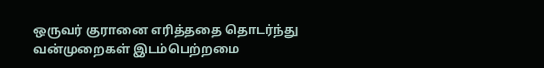ஒருவர் குரானை எரித்ததை தொடர்ந்து வன்முறைகள் இடம்பெற்றமை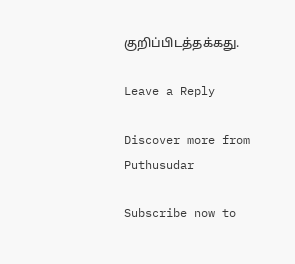குறிப்பிடத்தக்கது.

Leave a Reply

Discover more from Puthusudar

Subscribe now to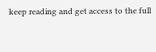keep reading and get access to the full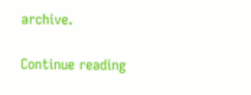archive.

Continue reading